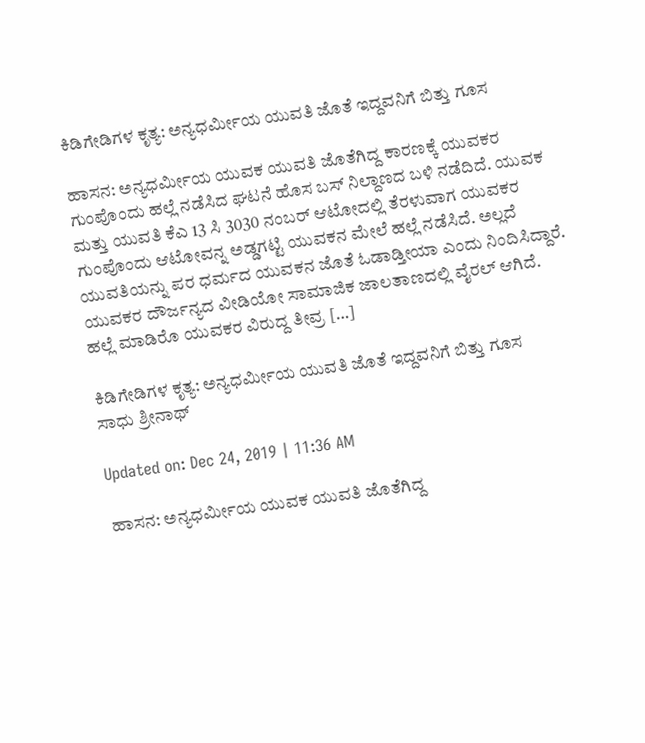ಕಿಡಿಗೇಡಿಗಳ ಕೃತ್ಯ: ಅನ್ಯಧರ್ಮೀಯ ಯುವತಿ ಜೊತೆ ಇದ್ದವನಿಗೆ ಬಿತ್ತು ಗೂಸ

ಹಾಸನ: ಅನ್ಯಧರ್ಮೀಯ ಯುವಕ ಯುವತಿ ಜೊತೆಗಿದ್ದ ಕಾರಣಕ್ಕೆ ಯುವಕರ ಗುಂಪೊಂದು ಹಲ್ಲೆ ನಡೆಸಿದ ಘಟನೆ ಹೊಸ‌ ಬಸ್‌ ನಿಲ್ದಾಣದ ಬಳಿ ನಡೆದಿದೆ. ಯುವಕ ಮತ್ತು ಯುವತಿ ಕೆಎ 13 ಸಿ 3030 ನಂಬರ್ ಆಟೋದಲ್ಲಿ ತೆರಳುವಾಗ ಯುವಕರ ಗುಂಪೊಂದು ಆಟೋವನ್ನ ಅಡ್ಡಗಟ್ಟಿ ಯುವಕನ ಮೇಲೆ ಹಲ್ಲೆ ನಡೆಸಿದೆ. ಅಲ್ಲದೆ ಯುವತಿಯನ್ನು ಪರ ಧರ್ಮದ ಯುವಕನ‌ ಜೊತೆ ಓಡಾಡ್ತೀಯಾ ಎಂದು ನಿಂದಿಸಿದ್ದಾರೆ. ಯುವಕರ ದೌರ್ಜನ್ಯದ ವೀಡಿಯೋ ಸಾಮಾಜಿಕ ಜಾಲತಾಣದಲ್ಲಿ ವೈರಲ್ ಆಗಿದೆ. ಹಲ್ಲೆ ಮಾಡಿರೊ ಯುವಕರ ವಿರುದ್ದ ತೀವ್ರ […]

ಕಿಡಿಗೇಡಿಗಳ ಕೃತ್ಯ: ಅನ್ಯಧರ್ಮೀಯ ಯುವತಿ ಜೊತೆ ಇದ್ದವನಿಗೆ ಬಿತ್ತು ಗೂಸ
ಸಾಧು ಶ್ರೀನಾಥ್

Updated on: Dec 24, 2019 | 11:36 AM

ಹಾಸನ: ಅನ್ಯಧರ್ಮೀಯ ಯುವಕ ಯುವತಿ ಜೊತೆಗಿದ್ದ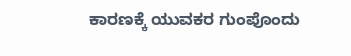ಕಾರಣಕ್ಕೆ ಯುವಕರ ಗುಂಪೊಂದು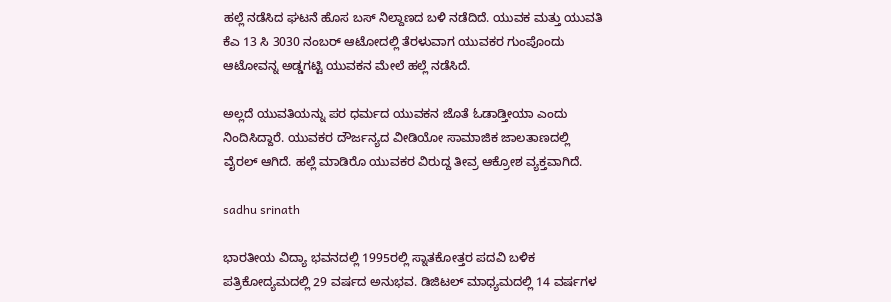ಹಲ್ಲೆ ನಡೆಸಿದ ಘಟನೆ ಹೊಸ‌ ಬಸ್‌ ನಿಲ್ದಾಣದ ಬಳಿ ನಡೆದಿದೆ. ಯುವಕ ಮತ್ತು ಯುವತಿ ಕೆಎ 13 ಸಿ 3030 ನಂಬರ್ ಆಟೋದಲ್ಲಿ ತೆರಳುವಾಗ ಯುವಕರ ಗುಂಪೊಂದು ಆಟೋವನ್ನ ಅಡ್ಡಗಟ್ಟಿ ಯುವಕನ ಮೇಲೆ ಹಲ್ಲೆ ನಡೆಸಿದೆ.

ಅಲ್ಲದೆ ಯುವತಿಯನ್ನು ಪರ ಧರ್ಮದ ಯುವಕನ‌ ಜೊತೆ ಓಡಾಡ್ತೀಯಾ ಎಂದು ನಿಂದಿಸಿದ್ದಾರೆ. ಯುವಕರ ದೌರ್ಜನ್ಯದ ವೀಡಿಯೋ ಸಾಮಾಜಿಕ ಜಾಲತಾಣದಲ್ಲಿ ವೈರಲ್ ಆಗಿದೆ. ಹಲ್ಲೆ ಮಾಡಿರೊ ಯುವಕರ ವಿರುದ್ದ ತೀವ್ರ ಆಕ್ರೋಶ ವ್ಯಕ್ತವಾಗಿದೆ.

sadhu srinath

ಭಾರತೀಯ ವಿದ್ಯಾ ಭವನದಲ್ಲಿ 1995ರಲ್ಲಿ ಸ್ನಾತಕೋತ್ತರ ಪದವಿ ಬಳಿಕ ಪತ್ರಿಕೋದ್ಯಮದಲ್ಲಿ 29 ವರ್ಷದ ಅನುಭವ. ಡಿಜಿಟಲ್ ಮಾಧ್ಯಮದಲ್ಲಿ 14 ವರ್ಷಗಳ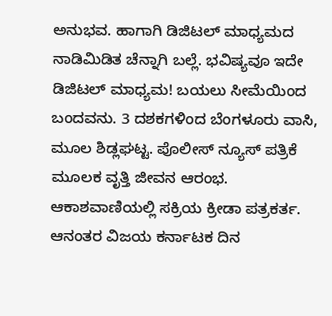ಅನುಭವ. ಹಾಗಾಗಿ ಡಿಜಿಟಲ್ ಮಾಧ್ಯಮದ ನಾಡಿಮಿಡಿತ ಚೆನ್ನಾಗಿ ಬಲ್ಲೆ. ಭವಿಷ್ಯವೂ ಇದೇ ಡಿಜಿಟಲ್ ಮಾಧ್ಯಮ! ಬಯಲು ಸೀಮೆಯಿಂದ ಬಂದವನು. 3 ದಶಕಗಳಿಂದ ಬೆಂಗಳೂರು ವಾಸಿ, ಮೂಲ ಶಿಡ್ಲಘಟ್ಟ. ಪೊಲೀಸ್ ನ್ಯೂಸ್ ಪತ್ರಿಕೆ ಮೂಲಕ ವೃತ್ತಿ ಜೀವನ ಆರಂಭ. ಆಕಾಶವಾಣಿಯಲ್ಲಿ ಸಕ್ರಿಯ ಕ್ರೀಡಾ ಪತ್ರಕರ್ತ. ಆನಂತರ ವಿಜಯ ಕರ್ನಾಟಕ ದಿನ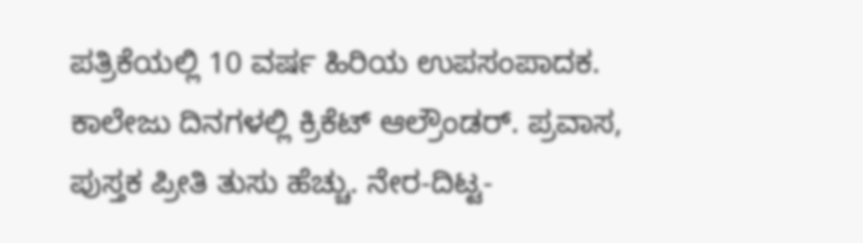ಪತ್ರಿಕೆಯಲ್ಲಿ 10 ವರ್ಷ ಹಿರಿಯ ಉಪಸಂಪಾದಕ. ಕಾಲೇಜು ದಿನಗಳಲ್ಲಿ ಕ್ರಿಕೆಟ್ ಆಲ್ರೌಂಡರ್. ಪ್ರವಾಸ, ಪುಸ್ತಕ ಪ್ರೀತಿ ತುಸು ಹೆಚ್ಚು. ನೇರ-ದಿಟ್ಟ-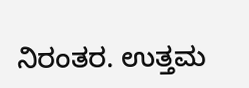ನಿರಂತರ. ಉತ್ತಮ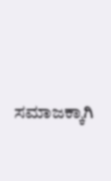ಸಮಾಜಕ್ಕಾಗಿ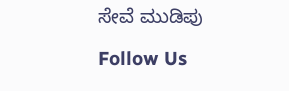ಸೇವೆ ಮುಡಿಪು

Follow Us